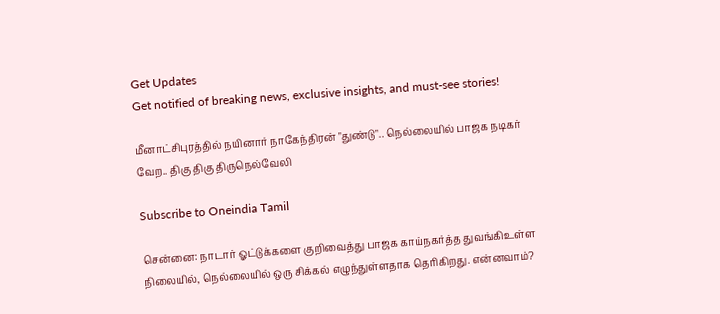Get Updates
Get notified of breaking news, exclusive insights, and must-see stories!

மீனாட்சிபுரத்தில் நயினார் நாகேந்திரன் "துண்டு".. நெல்லையில் பாஜக நடிகர் வேற.. திகு திகு திருநெல்வேலி

Subscribe to Oneindia Tamil

சென்னை: நாடார் ஓட்டுக்களை குறிவைத்து பாஜக காய்நகர்த்த துவங்கிஉள்ள நிலையில், நெல்லையில் ஒரு சிக்கல் எழுந்துள்ளதாக தெரிகிறது. என்னவாம்?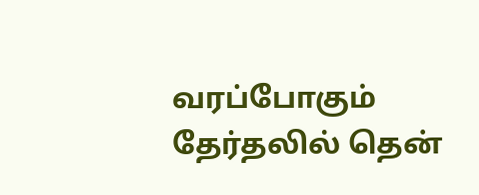வரப்போகும் தேர்தலில் தென்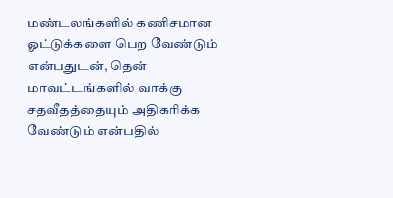மண்டலங்களில் கணிசமான ஓட்டுக்களை பெற வேண்டும் என்பதுடன், தென் மாவட்டங்களில் வாக்கு சதவீதத்தையும் அதிகரிக்க வேண்டும் என்பதில்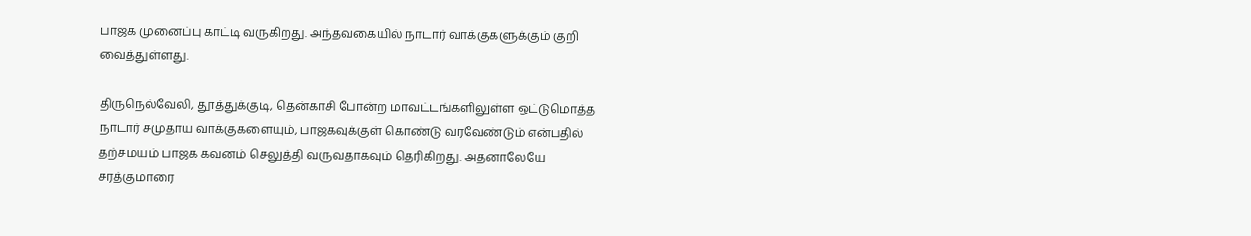பாஜக முனைப்பு காட்டி வருகிறது. அந்தவகையில் நாடார் வாக்குகளுக்கும் குறி வைத்துள்ளது.

திருநெல்வேலி, தூத்துக்குடி, தென்காசி போன்ற மாவட்டங்களிலுள்ள ஒட்டுமொத்த நாடார் சமுதாய வாக்குகளையும், பாஜகவுக்குள் கொண்டு வரவேண்டும் என்பதில் தற்சமயம் பாஜக கவனம் செலுத்தி வருவதாகவும் தெரிகிறது. அதனாலேயே சரத்குமாரை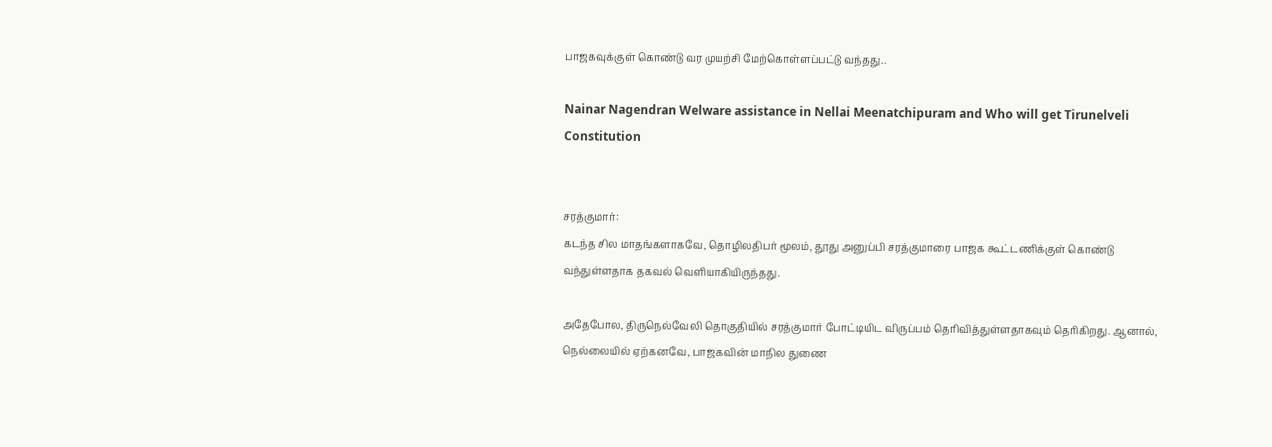பாஜகவுக்குள் கொண்டு வர முயற்சி மேற்கொள்ளப்பட்டு வந்தது..

Nainar Nagendran Welware assistance in Nellai Meenatchipuram and Who will get Tirunelveli Constitution


சரத்குமார்:
கடந்த சில மாதங்களாகவே, தொழிலதிபர் மூலம், தூது அனுப்பி சரத்குமாரை பாஜக கூட்டணிக்குள் கொண்டு வந்துள்ளதாக தகவல் வெளியாகியிருந்தது.

அதேபோல, திருநெல்வேலி தொகுதியில் சரத்குமார் போட்டியிட விருப்பம் தெரிவித்துள்ளதாகவும் தெரிகிறது. ஆனால், நெல்லையில் ஏற்கனவே, பாஜகவின் மாநில துணை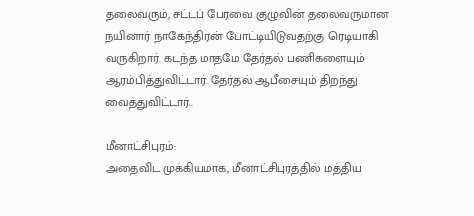தலைவரும், சட்டப் பேரவை குழுவின் தலைவருமான நயினார் நாகேந்திரன் போட்டியிடுவதற்கு ரெடியாகி வருகிறார். கடந்த மாதமே தேர்தல் பணிகளையும் ஆரம்பித்துவிட்டார். தேர்தல் ஆபீசையும் திறந்து வைத்துவிட்டார்..

மீனாட்சிபுரம்:
அதைவிட முக்கியமாக, மீனாட்சிபுரத்தில் மத்திய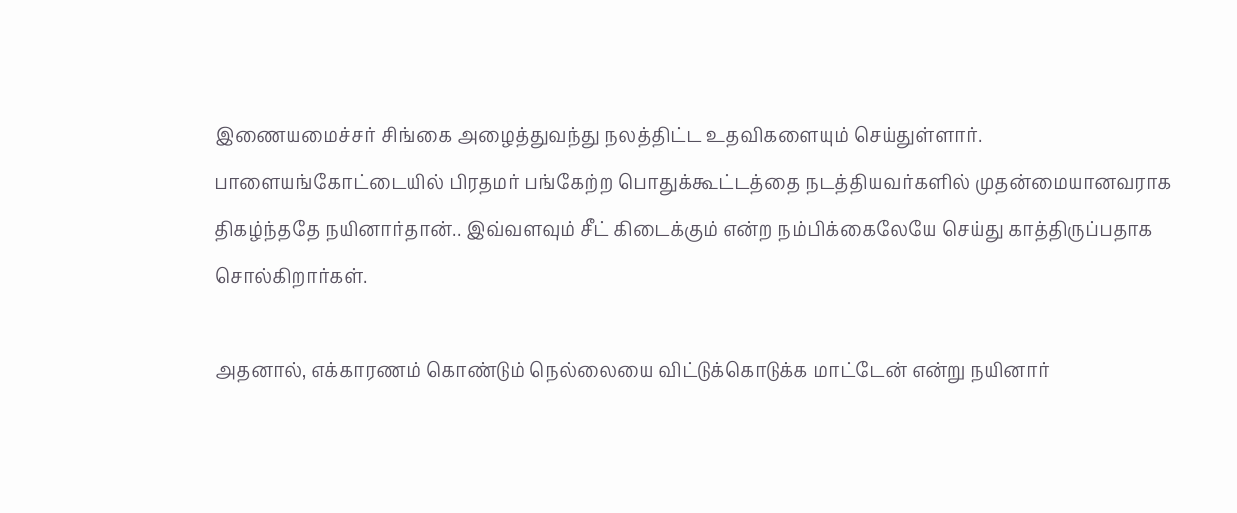இணையமைச்சர் சிங்கை அழைத்துவந்து நலத்திட்ட உதவிகளையும் செய்துள்ளார். பாளையங்கோட்டையில் பிரதமர் பங்கேற்ற பொதுக்கூட்டத்தை நடத்தியவர்களில் முதன்மையானவராக திகழ்ந்ததே நயினார்தான்.. இவ்வளவும் சீட் கிடைக்கும் என்ற நம்பிக்கைலேயே செய்து காத்திருப்பதாக சொல்கிறார்கள்.

அதனால், எக்காரணம் கொண்டும் நெல்லையை விட்டுக்கொடுக்க மாட்டேன் என்று நயினார்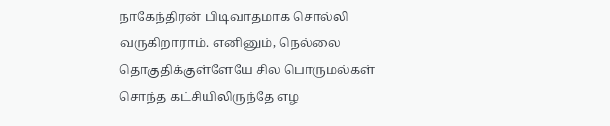நாகேந்திரன் பிடிவாதமாக சொல்லி வருகிறாராம். எனினும், நெல்லை தொகுதிக்குள்ளேயே சில பொருமல்கள் சொந்த கட்சியிலிருந்தே எழ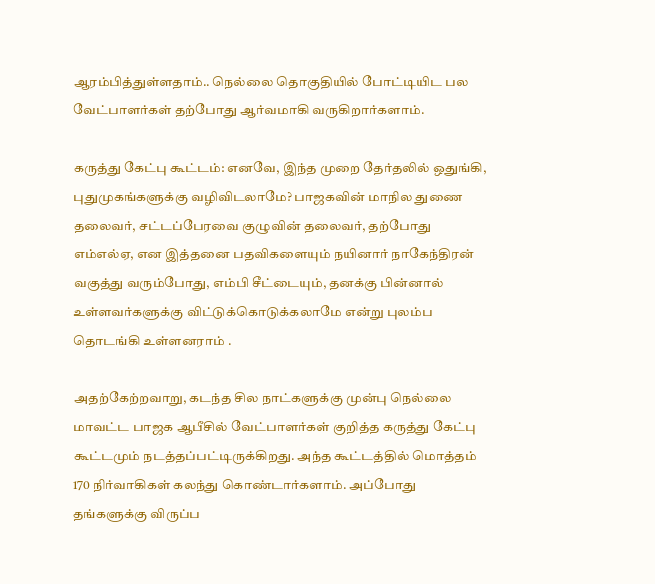ஆரம்பித்துள்ளதாம்.. நெல்லை தொகுதியில் போட்டியிட பல வேட்பாளர்கள் தற்போது ஆர்வமாகி வருகிறார்களாம்.

கருத்து கேட்பு கூட்டம்: எனவே, இந்த முறை தேர்தலில் ஒதுங்கி, புதுமுகங்களுக்கு வழிவிடலாமே? பாஜகவின் மாநில துணை தலைவர், சட்டப்பேரவை குழுவின் தலைவர், தற்போது எம்எல்ஏ, என இத்தனை பதவிகளையும் நயினார் நாகேந்திரன் வகுத்து வரும்போது, எம்பி சீட்டையும், தனக்கு பின்னால் உள்ளவர்களுக்கு விட்டுக்கொடுக்கலாமே என்று புலம்ப தொடங்கி உள்ளனராம் .

அதற்கேற்றவாறு, கடந்த சில நாட்களுக்கு முன்பு நெல்லை மாவட்ட பாஜக ஆபீசில் வேட்பாளர்கள் குறித்த கருத்து கேட்பு கூட்டமும் நடத்தப்பட்டிருக்கிறது. அந்த கூட்டத்தில் மொத்தம் 170 நிர்வாகிகள் கலந்து கொண்டார்களாம். அப்போது தங்களுக்கு விருப்ப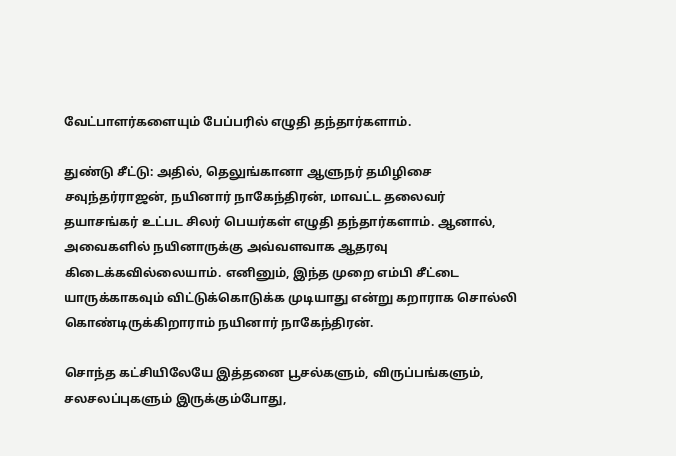வேட்பாளர்களையும் பேப்பரில் எழுதி தந்தார்களாம்.

துண்டு சீட்டு: அதில், தெலுங்கானா ஆளுநர் தமிழிசை சவுந்தர்ராஜன், நயினார் நாகேந்திரன், மாவட்ட தலைவர் தயாசங்கர் உட்பட சிலர் பெயர்கள் எழுதி தந்தார்களாம். ஆனால், அவைகளில் நயினாருக்கு அவ்வளவாக ஆதரவு கிடைக்கவில்லையாம். எனினும், இந்த முறை எம்பி சீட்டை யாருக்காகவும் விட்டுக்கொடுக்க முடியாது என்று கறாராக சொல்லி கொண்டிருக்கிறாராம் நயினார் நாகேந்திரன்.

சொந்த கட்சியிலேயே இத்தனை பூசல்களும், விருப்பங்களும், சலசலப்புகளும் இருக்கும்போது,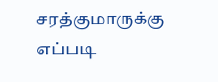சரத்குமாருக்கு எப்படி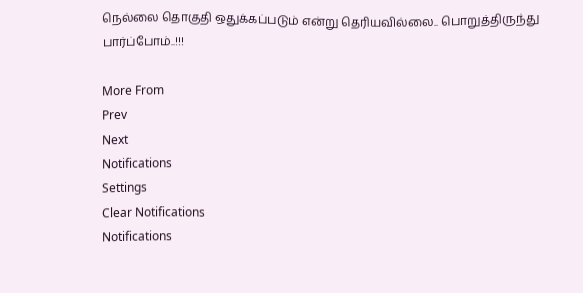நெல்லை தொகுதி ஒதுக்கப்படும் என்று தெரியவில்லை.. பொறுத்திருந்து பார்ப்போம்..!!!

More From
Prev
Next
Notifications
Settings
Clear Notifications
Notifications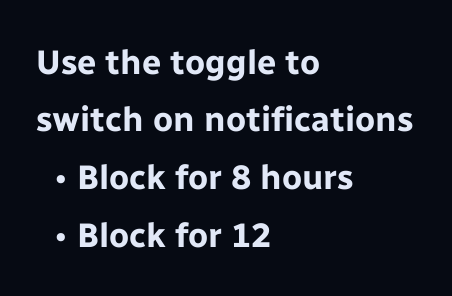Use the toggle to switch on notifications
  • Block for 8 hours
  • Block for 12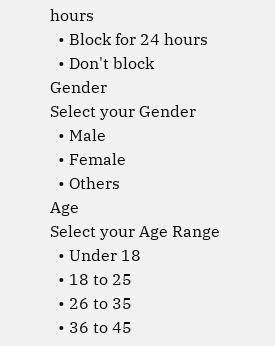hours
  • Block for 24 hours
  • Don't block
Gender
Select your Gender
  • Male
  • Female
  • Others
Age
Select your Age Range
  • Under 18
  • 18 to 25
  • 26 to 35
  • 36 to 45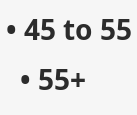• 45 to 55
  • 55+